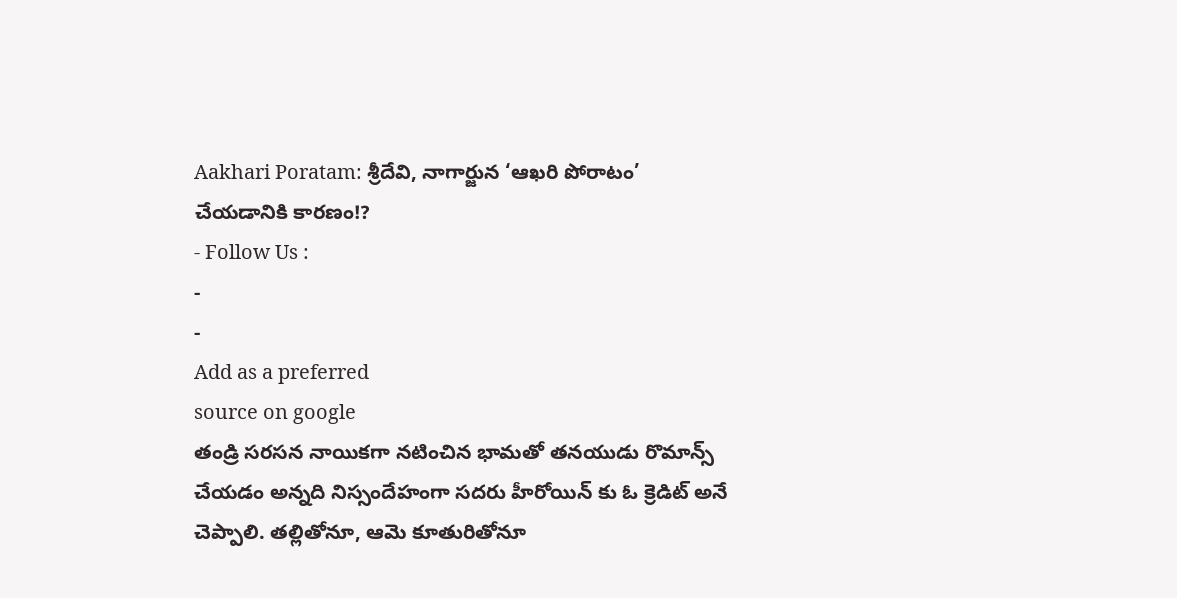Aakhari Poratam: శ్రీదేవి, నాగార్జున ‘ఆఖరి పోరాటం’ చేయడానికి కారణం!?
- Follow Us :
-
-
Add as a preferred
source on google
తండ్రి సరసన నాయికగా నటించిన భామతో తనయుడు రొమాన్స్ చేయడం అన్నది నిస్సందేహంగా సదరు హీరోయిన్ కు ఓ క్రెడిట్ అనే చెప్పాలి. తల్లితోనూ, ఆమె కూతురితోనూ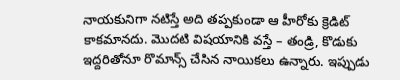నాయకునిగా నటిస్తే అది తప్పకుండా ఆ హీరోకు క్రెడిట్ కాకమానదు. మొదటి విషయానికి వస్తే – తండ్రి, కొడుకు ఇద్దరితోనూ రొమాన్స్ చేసిన నాయికలు ఉన్నారు. ఇప్పుడు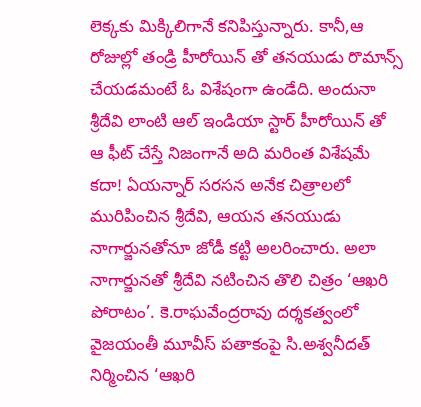లెక్కకు మిక్కిలిగానే కనిపిస్తున్నారు. కానీ,ఆ రోజుల్లో తండ్రి హీరోయిన్ తో తనయుడు రొమాన్స్ చేయడమంటే ఓ విశేషంగా ఉండేది. అందునా శ్రీదేవి లాంటి ఆల్ ఇండియా స్టార్ హీరోయిన్ తో ఆ ఫీట్ చేస్తే నిజంగానే అది మరింత విశేషమే కదా! ఏయన్నార్ సరసన అనేక చిత్రాలలో మురిపించిన శ్రీదేవి, ఆయన తనయుడు నాగార్జునతోనూ జోడీ కట్టి అలరించారు. అలా నాగార్జునతో శ్రీదేవి నటించిన తొలి చిత్రం ‘ఆఖరి పోరాటం’. కె.రాఘవేంద్రరావు దర్శకత్వంలో వైజయంతీ మూవీస్ పతాకంపై సి.అశ్వనీదత్ నిర్మించిన ‘ఆఖరి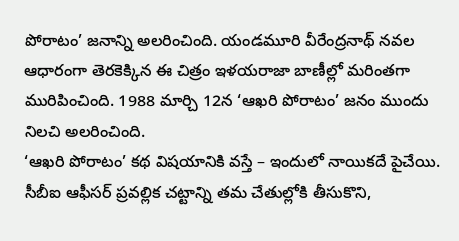పోరాటం’ జనాన్ని అలరించింది. యండమూరి వీరేంద్రనాథ్ నవల ఆధారంగా తెరకెక్కిన ఈ చిత్రం ఇళయరాజా బాణీల్లో మరింతగా మురిపించింది. 1988 మార్చి 12న ‘ఆఖరి పోరాటం’ జనం ముందు నిలచి అలరించింది.
‘ఆఖరి పోరాటం’ కథ విషయానికి వస్తే – ఇందులో నాయికదే పైచేయి. సీబీఐ ఆఫీసర్ ప్రవల్లిక చట్టాన్ని తమ చేతుల్లోకి తీసుకొని,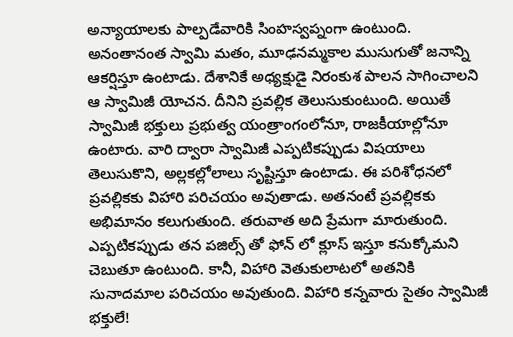అన్యాయాలకు పాల్పడేవారికి సింహస్వప్నంగా ఉంటుంది. అనంతానంత స్వామి మతం, మూఢనమ్మకాల ముసుగుతో జనాన్ని ఆకర్షిస్తూ ఉంటాడు. దేశానికే అధ్యక్షుడై నిరంకుశ పాలన సాగించాలని ఆ స్వామిజీ యోచన. దీనిని ప్రవల్లిక తెలుసుకుంటుంది. అయితే స్వామిజీ భక్తులు ప్రభుత్వ యంత్రాంగంలోనూ, రాజకీయాల్లోనూ ఉంటారు. వారి ద్వారా స్వామిజీ ఎప్పటికప్పుడు విషయాలు తెలుసుకొని, అల్లకల్లోలాలు సృష్టిస్తూ ఉంటాడు. ఈ పరిశోధనలో ప్రవల్లికకు విహారి పరిచయం అవుతాడు. అతనంటే ప్రవల్లికకు అభిమానం కలుగుతుంది. తరువాత అది ప్రేమగా మారుతుంది. ఎప్పటికప్పుడు తన పజిల్స్ తో ఫోన్ లో క్లూస్ ఇస్తూ కనుక్కోమని చెబుతూ ఉంటుంది. కానీ, విహారి వెతుకులాటలో అతనికి సునాదమాల పరిచయం అవుతుంది. విహారి కన్నవారు సైతం స్వామిజీ భక్తులే!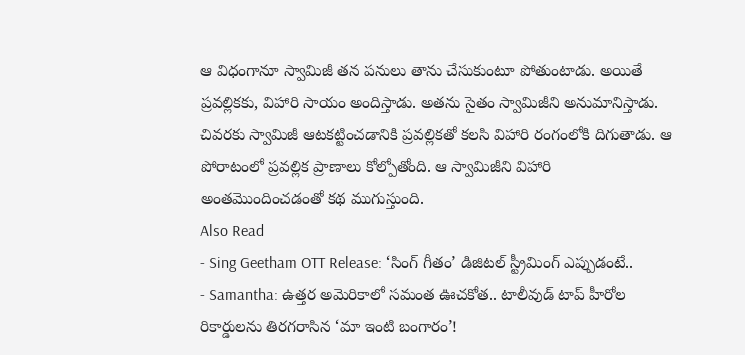ఆ విధంగానూ స్వామిజీ తన పనులు తాను చేసుకుంటూ పోతుంటాడు. అయితే ప్రవల్లికకు, విహారి సాయం అందిస్తాడు. అతను సైతం స్వామిజీని అనుమానిస్తాడు. చివరకు స్వామిజీ ఆటకట్టించడానికి ప్రవల్లికతో కలసి విహారి రంగంలోకి దిగుతాడు. ఆ పోరాటంలో ప్రవల్లిక ప్రాణాలు కోల్పోతోంది. ఆ స్వామిజీని విహారి అంతమొందించడంతో కథ ముగుస్తుంది.
Also Read
- Sing Geetham OTT Release: ‘సింగ్ గీతం’ డిజిటల్ స్ట్రీమింగ్ ఎప్పుడంటే..
- Samantha: ఉత్తర అమెరికాలో సమంత ఊచకోత.. టాలీవుడ్ టాప్ హీరోల రికార్డులను తిరగరాసిన ‘మా ఇంటి బంగారం’!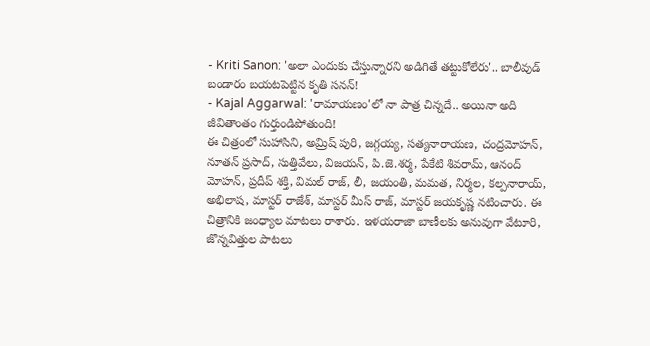- Kriti Sanon: 'అలా ఎందుకు చేస్తున్నారని అడిగితే తట్టుకోలేరు'.. బాలీవుడ్ బండారం బయటపెట్టిన కృతి సనన్!
- Kajal Aggarwal: 'రామాయణం'లో నా పాత్ర చిన్నదే.. అయినా అది జీవితాంతం గుర్తుండిపోతుంది!
ఈ చిత్రంలో సుహాసిని, అమ్రిష్ పురి, జగ్గయ్య, సత్యనారాయణ, చంద్రమోహన్, నూతన్ ప్రసాద్, సుత్తివేలు, విజయన్, పి.జె.శర్మ, పేకేటి శివరామ్, ఆనంద్ మోహన్, ప్రదీప్ శక్తి, విమల్ రాజ్, లీ, జయంతి, మమత, నిర్మల, కల్పనారాయ్, అభిలాష, మాస్టర్ రాజేశ్, మాస్టర్ మీస్ రాజ్, మాస్టర్ జయకృష్ణ నటించారు. ఈ చిత్రానికి జంధ్యాల మాటలు రాశారు. ఇళయరాజా బాణీలకు అనువుగా వేటూరి, జొన్నవిత్తుల పాటలు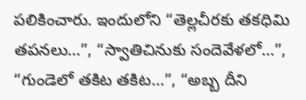పలికించారు. ఇందులోని “తెల్లచీరకు తకధిమి తపనలు…”, “స్వాతిచినుకు సందెవేళలో…”, “గుండెలో తకిట తకిట…”, “అబ్బ దీని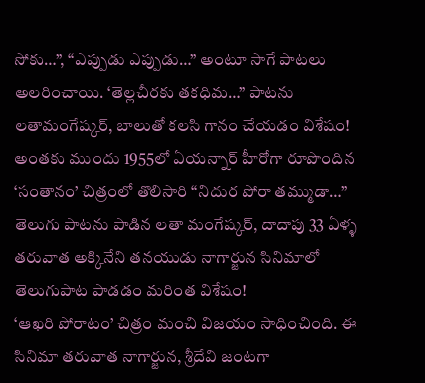సోకు…”, “ఎప్పుడు ఎప్పుడు…” అంటూ సాగే పాటలు అలరించాయి. ‘తెల్లచీరకు తకధిమ…” పాటను లతామంగేష్కర్, బాలుతో కలసి గానం చేయడం విశేషం! అంతకు ముందు 1955లో ఏయన్నార్ హీరోగా రూపొందిన ‘సంతానం’ చిత్రంలో తొలిసారి “నిదుర పోరా తమ్ముడా…” తెలుగు పాటను పాడిన లతా మంగేష్కర్, దాదాపు 33 ఏళ్ళ తరువాత అక్కినేని తనయుడు నాగార్జున సినిమాలో తెలుగుపాట పాడడం మరింత విశేషం!
‘ఆఖరి పోరాటం’ చిత్రం మంచి విజయం సాధించింది. ఈ సినిమా తరువాత నాగార్జున, శ్రీదేవి జంటగా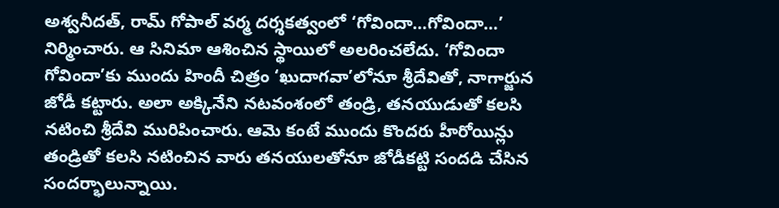అశ్వనీదత్, రామ్ గోపాల్ వర్మ దర్శకత్వంలో ‘గోవిందా…గోవిందా…’ నిర్మించారు. ఆ సినిమా ఆశించిన స్థాయిలో అలరించలేదు. ‘గోవిందా గోవిందా’కు ముందు హిందీ చిత్రం ‘ఖుదాగవా’లోనూ శ్రీదేవితో, నాగార్జున జోడీ కట్టారు. అలా అక్కినేని నటవంశంలో తండ్రి, తనయుడుతో కలసి నటించి శ్రీదేవి మురిపించారు. ఆమె కంటే ముందు కొందరు హీరోయిన్లు తండ్రితో కలసి నటించిన వారు తనయులతోనూ జోడీకట్టి సందడి చేసిన సందర్భాలున్నాయి.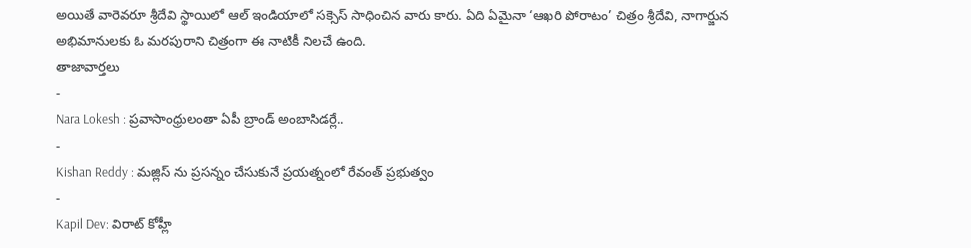అయితే వారెవరూ శ్రీదేవి స్థాయిలో ఆల్ ఇండియాలో సక్సెస్ సాధించిన వారు కారు. ఏది ఏమైనా ‘ఆఖరి పోరాటం’ చిత్రం శ్రీదేవి, నాగార్జున అభిమానులకు ఓ మరపురాని చిత్రంగా ఈ నాటికీ నిలచే ఉంది.
తాజావార్తలు
-
Nara Lokesh : ప్రవాసాంధ్రులంతా ఏపీ బ్రాండ్ అంబాసిడర్లే..
-
Kishan Reddy : మజ్లిస్ ను ప్రసన్నం చేసుకునే ప్రయత్నంలో రేవంత్ ప్రభుత్వం
-
Kapil Dev: విరాట్ కోహ్లీ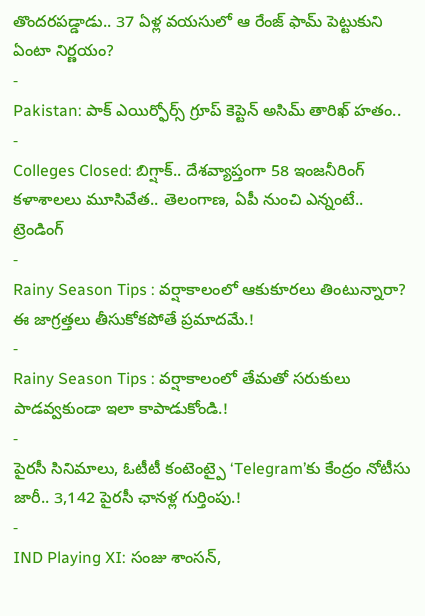తొందరపడ్డాడు.. 37 ఏళ్ల వయసులో ఆ రేంజ్ ఫామ్ పెట్టుకుని ఏంటా నిర్ణయం?
-
Pakistan: పాక్ ఎయిర్ఫోర్స్ గ్రూప్ కెప్టెన్ అసిమ్ తారిఖ్ హతం..
-
Colleges Closed: బిగ్షాక్.. దేశవ్యాప్తంగా 58 ఇంజనీరింగ్ కళాశాలలు మూసివేత.. తెలంగాణ, ఏపీ నుంచి ఎన్నంటే..
ట్రెండింగ్
-
Rainy Season Tips : వర్షాకాలంలో ఆకుకూరలు తింటున్నారా? ఈ జాగ్రత్తలు తీసుకోకపోతే ప్రమాదమే.!
-
Rainy Season Tips : వర్షాకాలంలో తేమతో సరుకులు పాడవ్వకుండా ఇలా కాపాడుకోండి.!
-
పైరసీ సినిమాలు, ఓటీటీ కంటెంట్పై ‘Telegram’కు కేంద్రం నోటీసు జారీ.. 3,142 పైరసీ ఛానళ్ల గుర్తింపు.!
-
IND Playing XI: సంజు శాంసన్,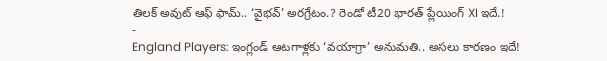తిలక్ అవుట్ ఆఫ్ ఫామ్.. ‘వైభవ్’ అరగ్రేటం.? రెండో టీ20 భారత్ ప్లేయింగ్ XI ఇదే.!
-
England Players: ఇంగ్లండ్ ఆటగాళ్లకు ‘వయాగ్రా’ అనుమతి.. అసలు కారణం ఇదే!